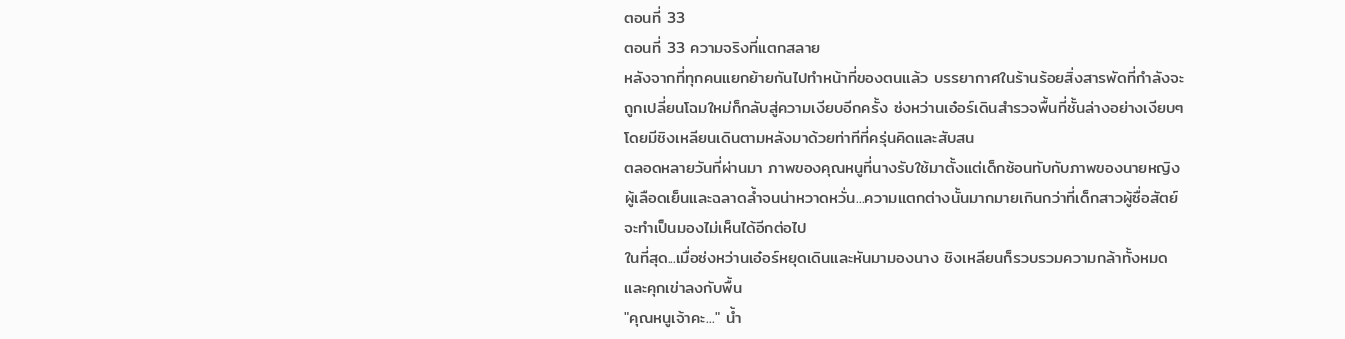ตอนที่ 33
ตอนที่ 33 ความจริงที่แตกสลาย
หลังจากที่ทุกคนแยกย้ายกันไปทำหน้าที่ของตนแล้ว บรรยากาศในร้านร้อยสิ่งสารพัดที่กำลังจะถูกเปลี่ยนโฉมใหม่ก็กลับสู่ความเงียบอีกครั้ง ซ่งหว่านเอ๋อร์เดินสำรวจพื้นที่ชั้นล่างอย่างเงียบๆ โดยมีชิงเหลียนเดินตามหลังมาด้วยท่าทีที่ครุ่นคิดและสับสน
ตลอดหลายวันที่ผ่านมา ภาพของคุณหนูที่นางรับใช้มาตั้งแต่เด็กซ้อนทับกับภาพของนายหญิงผู้เลือดเย็นและฉลาดล้ำจนน่าหวาดหวั่น...ความแตกต่างนั้นมากมายเกินกว่าที่เด็กสาวผู้ซื่อสัตย์จะทำเป็นมองไม่เห็นได้อีกต่อไป
ในที่สุด...เมื่อซ่งหว่านเอ๋อร์หยุดเดินและหันมามองนาง ชิงเหลียนก็รวบรวมความกล้าทั้งหมดและคุกเข่าลงกับพื้น
"คุณหนูเจ้าคะ..." น้ำ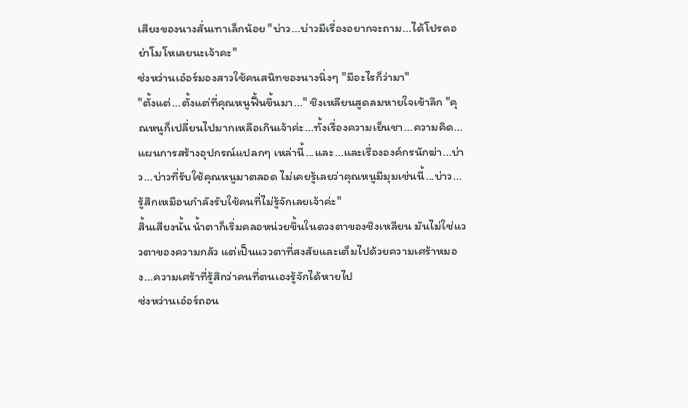เสียงของนางสั่นเทาเล็กน้อย "บ่าว...บ่าวมีเรื่องอยากจะถาม...ได้โปรดอย่าโมโหเลยนะเจ้าคะ"
ซ่งหว่านเอ๋อร์มองสาวใช้คนสนิทของนางนิ่งๆ "มีอะไรก็ว่ามา"
"ตั้งแต่...ตั้งแต่ที่คุณหนูฟื้นขึ้นมา..." ชิงเหลียนสูดลมหายใจเข้าลึก "คุณหนูก็เปลี่ยนไปมากเหลือเกินเจ้าค่ะ...ทั้งเรื่องความเย็นชา...ความคิด...แผนการสร้างอุปกรณ์แปลกๆ เหล่านี้...และ...และเรื่ององค์กรนักฆ่า...บ่าว...บ่าวที่รับใช้คุณหนูมาตลอด ไม่เคยรู้เลยว่าคุณหนูมีมุมเช่นนี้...บ่าว...รู้สึกเหมือนกำลังรับใช้คนที่ไม่รู้จักเลยเจ้าค่ะ"
สิ้นเสียงนั้น น้ำตาก็เริ่มคลอหน่วยขึ้นในดวงตาของชิงเหลียน มันไม่ใช่แววตาของความกลัว แต่เป็นแววตาที่สงสัยและเต็มไปด้วยความเศร้าหมอง...ความเศร้าที่รู้สึกว่าคนที่ตนเองรู้จักได้หายไป
ซ่งหว่านเอ๋อร์ถอน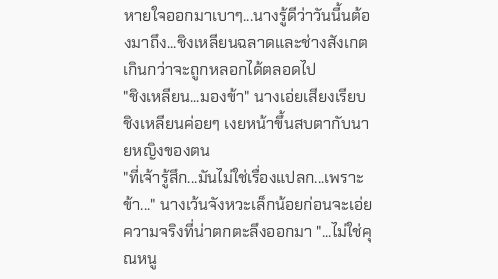หายใจออกมาเบาๆ...นางรู้ดีว่าวันนี้นต้องมาถึง...ชิงเหลียนฉลาดและช่างสังเกตเกินกว่าจะถูกหลอกได้ตลอดไป
"ชิงเหลียน...มองข้า" นางเอ่ยเสียงเรียบ
ชิงเหลียนค่อยๆ เงยหน้าขึ้นสบตากับนายหญิงของตน
"ที่เจ้ารู้สึก...มันไม่ใช่เรื่องแปลก...เพราะข้า..." นางเว้นจังหวะเล็กน้อยก่อนจะเอ่ยความจริงที่น่าตกตะลึงออกมา "...ไม่ใช่คุณหนู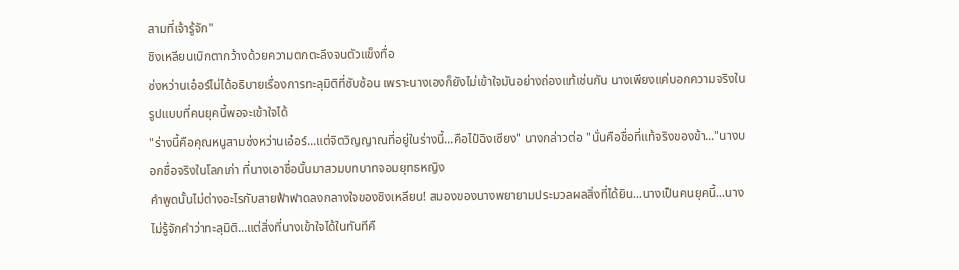สามที่เจ้ารู้จัก"
ชิงเหลียนเบิกตากว้างด้วยความตกตะลึงจนตัวแข็งทื่อ
ซ่งหว่านเอ๋อร์ไม่ได้อธิบายเรื่องการทะลุมิติที่ซับซ้อน เพราะนางเองก็ยังไม่เข้าใจมันอย่างถ่องแท้เช่นกัน นางเพียงแค่บอกความจริงในรูปแบบที่คนยุคนี้พอจะเข้าใจได้
"ร่างนี้คือคุณหนูสามซ่งหว่านเอ๋อร์...แต่จิตวิญญาณที่อยู่ในร่างนี้...คือไป๋ฉิงเซียง" นางกล่าวต่อ "นั่นคือชื่อที่แท้จริงของข้า..."นางบอกชื่อจริงในโลกเก่า ที่นางเอาชื่อนั้นมาสวมบทบาทจอมยุทธหญิง
คำพูดนั้นไม่ต่างอะไรกับสายฟ้าฟาดลงกลางใจของชิงเหลียน! สมองของนางพยายามประมวลผลสิ่งที่ได้ยิน...นางเป็นคนยุคนี้...นางไม่รู้จักคำว่าทะลุมิติ...แต่สิ่งที่นางเข้าใจได้ในทันทีคื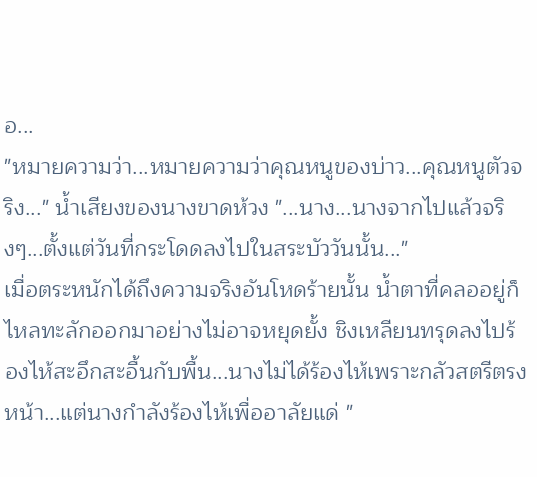อ...
"หมายความว่า...หมายความว่าคุณหนูของบ่าว...คุณหนูตัวจริง..." น้ำเสียงของนางขาดห้วง "...นาง...นางจากไปแล้วจริงๆ...ตั้งแต่วันที่กระโดดลงไปในสระบัววันนั้น..."
เมื่อตระหนักได้ถึงความจริงอันโหดร้ายนั้น น้ำตาที่คลออยู่ก็ไหลทะลักออกมาอย่างไม่อาจหยุดยั้ง ชิงเหลียนทรุดลงไปร้องไห้สะอึกสะอื้นกับพื้น...นางไม่ได้ร้องไห้เพราะกลัวสตรีตรงหน้า...แต่นางกำลังร้องไห้เพื่ออาลัยแด่ "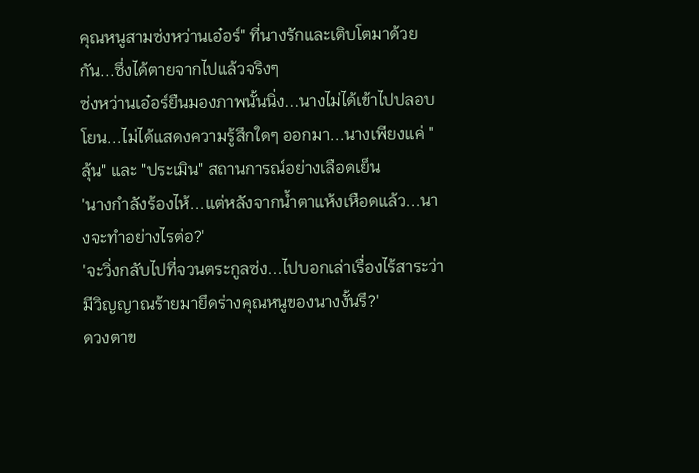คุณหนูสามซ่งหว่านเอ๋อร์" ที่นางรักและเติบโตมาด้วยกัน...ซึ่งได้ตายจากไปแล้วจริงๆ
ซ่งหว่านเอ๋อร์ยืนมองภาพนั้นนิ่ง...นางไม่ได้เข้าไปปลอบโยน...ไม่ได้แสดงความรู้สึกใดๆ ออกมา...นางเพียงแค่ "ลุ้น" และ "ประเมิน" สถานการณ์อย่างเลือดเย็น
'นางกำลังร้องไห้...แต่หลังจากน้ำตาแห้งเหือดแล้ว...นางจะทำอย่างไรต่อ?'
'จะวิ่งกลับไปที่จวนตระกูลซ่ง...ไปบอกเล่าเรื่องไร้สาระว่ามีวิญญาณร้ายมายึดร่างคุณหนูของนางงั้นรึ?'
ดวงตาข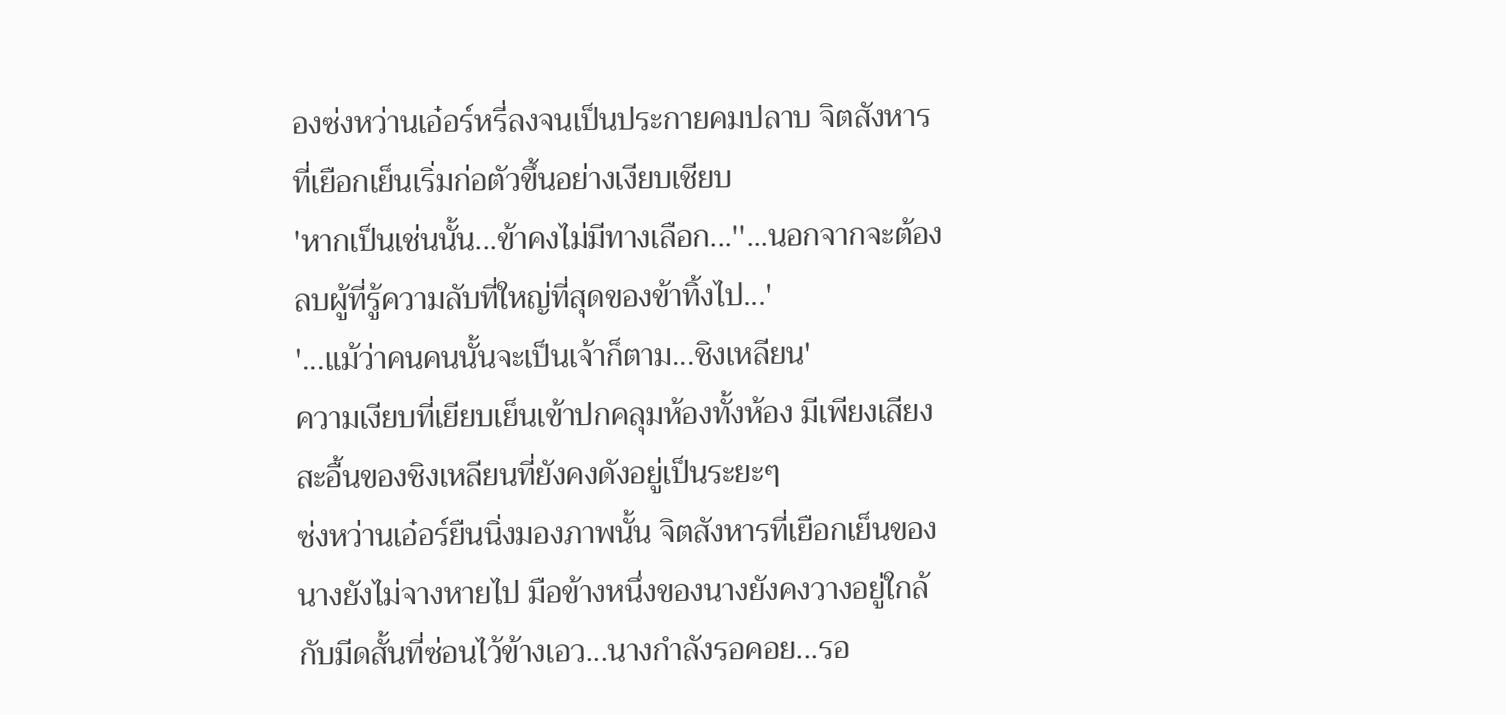องซ่งหว่านเอ๋อร์หรี่ลงจนเป็นประกายคมปลาบ จิตสังหารที่เยือกเย็นเริ่มก่อตัวขึ้นอย่างเงียบเชียบ
'หากเป็นเช่นนั้น...ข้าคงไม่มีทางเลือก...''...นอกจากจะต้องลบผู้ที่รู้ความลับที่ใหญ่ที่สุดของข้าทิ้งไป...'
'...แม้ว่าคนคนนั้นจะเป็นเจ้าก็ตาม...ชิงเหลียน'
ความเงียบที่เยียบเย็นเข้าปกคลุมห้องทั้งห้อง มีเพียงเสียงสะอื้นของชิงเหลียนที่ยังคงดังอยู่เป็นระยะๆ
ซ่งหว่านเอ๋อร์ยืนนิ่งมองภาพนั้น จิตสังหารที่เยือกเย็นของนางยังไม่จางหายไป มือข้างหนึ่งของนางยังคงวางอยู่ใกล้กับมีดสั้นที่ซ่อนไว้ข้างเอว...นางกำลังรอคอย...รอ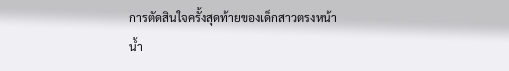การตัดสินใจครั้งสุดท้ายของเด็กสาวตรงหน้า
น้ำ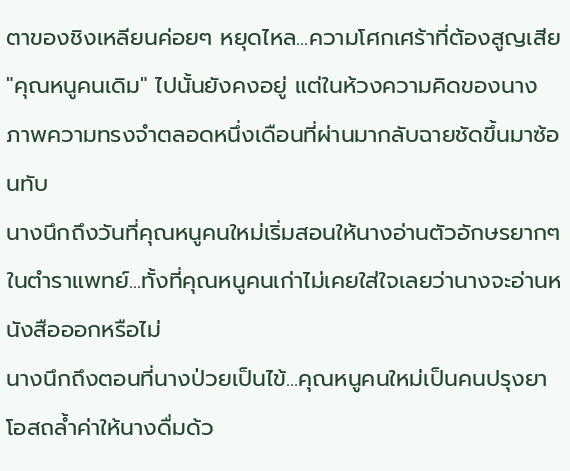ตาของชิงเหลียนค่อยๆ หยุดไหล...ความโศกเศร้าที่ต้องสูญเสีย "คุณหนูคนเดิม" ไปนั้นยังคงอยู่ แต่ในห้วงความคิดของนาง ภาพความทรงจำตลอดหนึ่งเดือนที่ผ่านมากลับฉายชัดขึ้นมาซ้อนทับ
นางนึกถึงวันที่คุณหนูคนใหม่เริ่มสอนให้นางอ่านตัวอักษรยากๆ ในตำราแพทย์...ทั้งที่คุณหนูคนเก่าไม่เคยใส่ใจเลยว่านางจะอ่านหนังสือออกหรือไม่
นางนึกถึงตอนที่นางป่วยเป็นไข้...คุณหนูคนใหม่เป็นคนปรุงยาโอสถล้ำค่าให้นางดื่มด้ว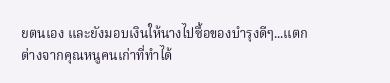ยตนเอง และยังมอบเงินให้นางไปซื้อของบำรุงดีๆ...แตกต่างจากคุณหนูคนเก่าที่ทำได้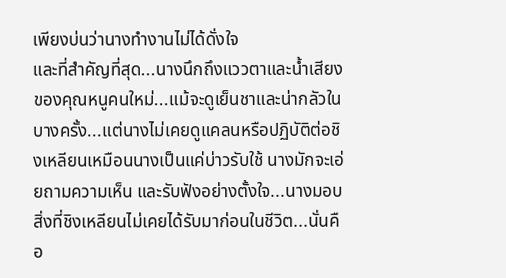เพียงบ่นว่านางทำงานไม่ได้ดั่งใจ
และที่สำคัญที่สุด...นางนึกถึงแววตาและน้ำเสียงของคุณหนูคนใหม่...แม้จะดูเย็นชาและน่ากลัวในบางครั้ง...แต่นางไม่เคยดูแคลนหรือปฏิบัติต่อชิงเหลียนเหมือนนางเป็นแค่บ่าวรับใช้ นางมักจะเอ่ยถามความเห็น และรับฟังอย่างตั้งใจ...นางมอบสิ่งที่ชิงเหลียนไม่เคยได้รับมาก่อนในชีวิต...นั่นคือ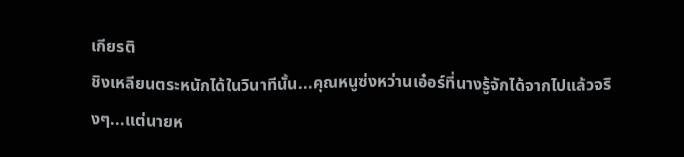เกียรติ
ชิงเหลียนตระหนักได้ในวินาทีนั้น...คุณหนูซ่งหว่านเอ๋อร์ที่นางรู้จักได้จากไปแล้วจริงๆ...แต่นายห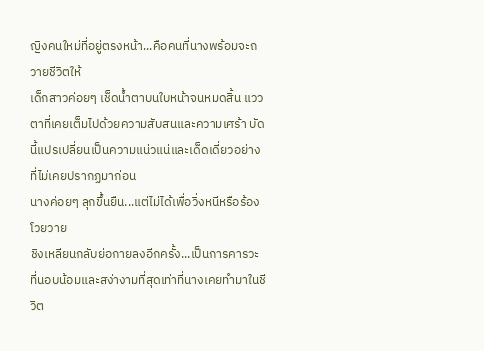ญิงคนใหม่ที่อยู่ตรงหน้า...คือคนที่นางพร้อมจะถวายชีวิตให้
เด็กสาวค่อยๆ เช็ดน้ำตาบนใบหน้าจนหมดสิ้น แววตาที่เคยเต็มไปด้วยความสับสนและความเศร้า บัดนี้แปรเปลี่ยนเป็นความแน่วแน่และเด็ดเดี่ยวอย่างที่ไม่เคยปรากฏมาก่อน
นางค่อยๆ ลุกขึ้นยืน...แต่ไม่ได้เพื่อวิ่งหนีหรือร้องโวยวาย
ชิงเหลียนกลับย่อกายลงอีกครั้ง...เป็นการคารวะที่นอบน้อมและสง่างามที่สุดเท่าที่นางเคยทำมาในชีวิต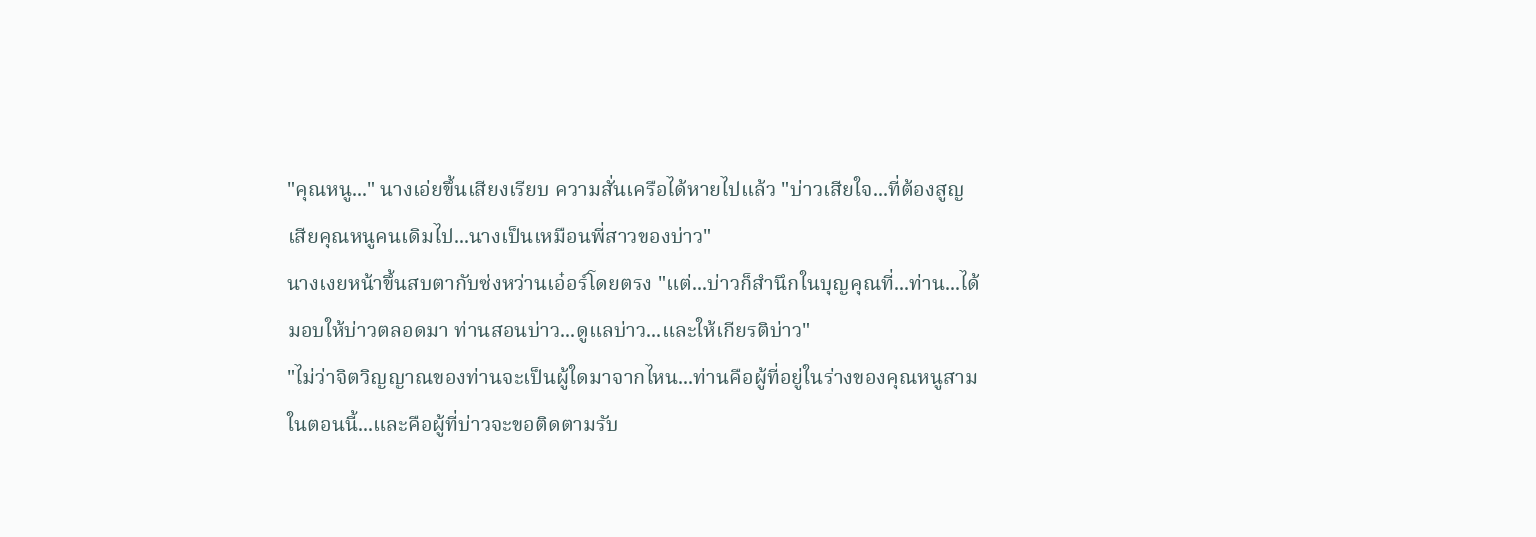"คุณหนู..." นางเอ่ยขึ้นเสียงเรียบ ความสั่นเครือได้หายไปแล้ว "บ่าวเสียใจ...ที่ต้องสูญเสียคุณหนูคนเดิมไป...นางเป็นเหมือนพี่สาวของบ่าว"
นางเงยหน้าขึ้นสบตากับซ่งหว่านเอ๋อร์โดยตรง "แต่...บ่าวก็สำนึกในบุญคุณที่...ท่าน...ได้มอบให้บ่าวตลอดมา ท่านสอนบ่าว...ดูแลบ่าว...และให้เกียรติบ่าว"
"ไม่ว่าจิตวิญญาณของท่านจะเป็นผู้ใดมาจากไหน...ท่านคือผู้ที่อยู่ในร่างของคุณหนูสามในตอนนี้...และคือผู้ที่บ่าวจะขอติดตามรับ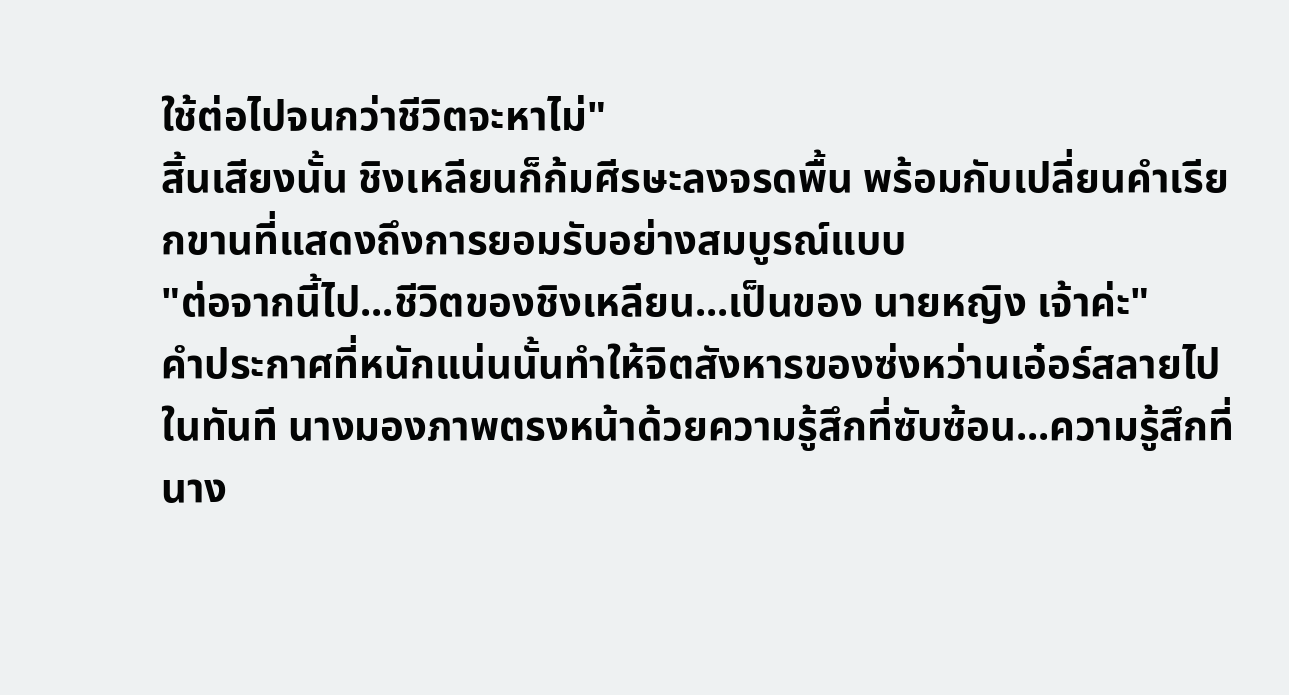ใช้ต่อไปจนกว่าชีวิตจะหาไม่"
สิ้นเสียงนั้น ชิงเหลียนก็ก้มศีรษะลงจรดพื้น พร้อมกับเปลี่ยนคำเรียกขานที่แสดงถึงการยอมรับอย่างสมบูรณ์แบบ
"ต่อจากนี้ไป...ชีวิตของชิงเหลียน...เป็นของ นายหญิง เจ้าค่ะ"
คำประกาศที่หนักแน่นนั้นทำให้จิตสังหารของซ่งหว่านเอ๋อร์สลายไปในทันที นางมองภาพตรงหน้าด้วยความรู้สึกที่ซับซ้อน...ความรู้สึกที่นาง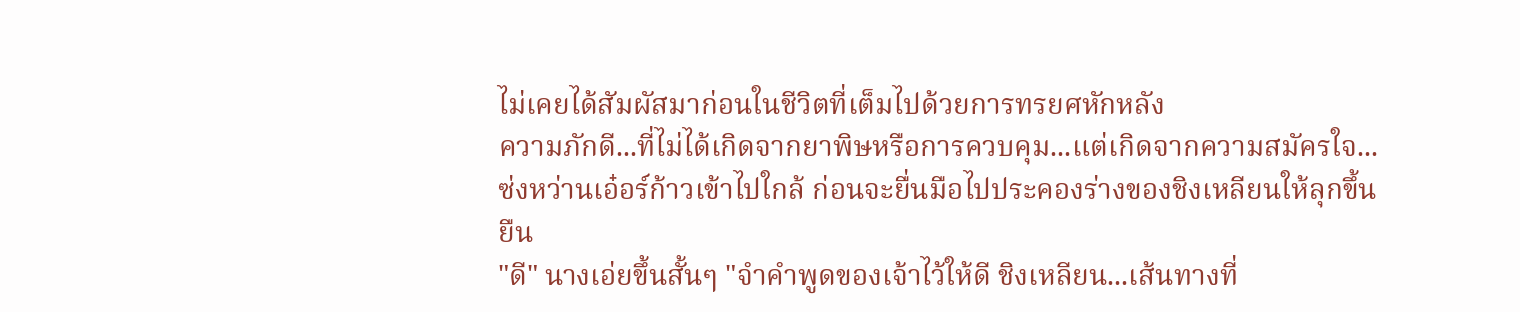ไม่เคยได้สัมผัสมาก่อนในชีวิตที่เต็มไปด้วยการทรยศหักหลัง
ความภักดี...ที่ไม่ได้เกิดจากยาพิษหรือการควบคุม...แต่เกิดจากความสมัครใจ...
ซ่งหว่านเอ๋อร์ก้าวเข้าไปใกล้ ก่อนจะยื่นมือไปประคองร่างของชิงเหลียนให้ลุกขึ้นยืน
"ดี" นางเอ่ยขึ้นสั้นๆ "จำคำพูดของเจ้าไว้ให้ดี ชิงเหลียน...เส้นทางที่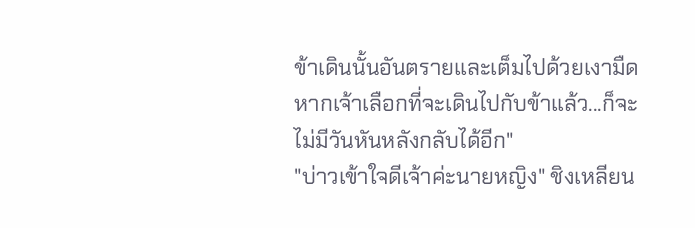ข้าเดินนั้นอันตรายและเต็มไปด้วยเงามืด หากเจ้าเลือกที่จะเดินไปกับข้าแล้ว...ก็จะไม่มีวันหันหลังกลับได้อีก"
"บ่าวเข้าใจดีเจ้าค่ะนายหญิง" ชิงเหลียน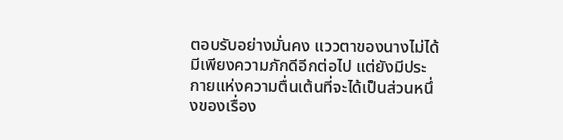ตอบรับอย่างมั่นคง แววตาของนางไม่ได้มีเพียงความภักดีอีกต่อไป แต่ยังมีประกายแห่งความตื่นเต้นที่จะได้เป็นส่วนหนึ่งของเรื่อง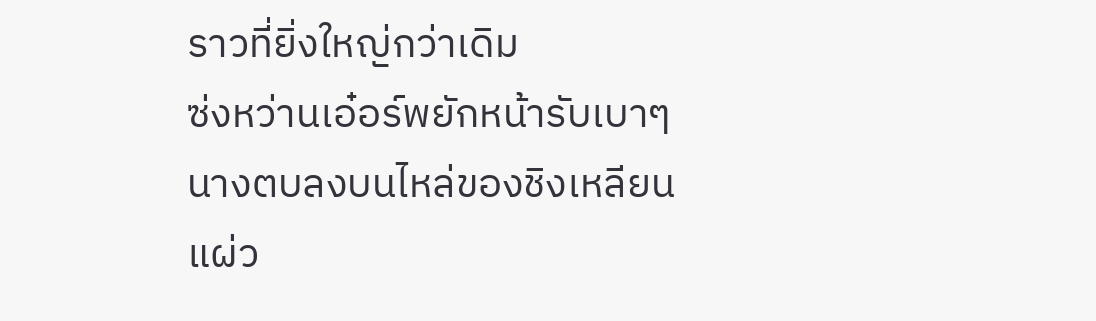ราวที่ยิ่งใหญ่กว่าเดิม
ซ่งหว่านเอ๋อร์พยักหน้ารับเบาๆ นางตบลงบนไหล่ของชิงเหลียนแผ่ว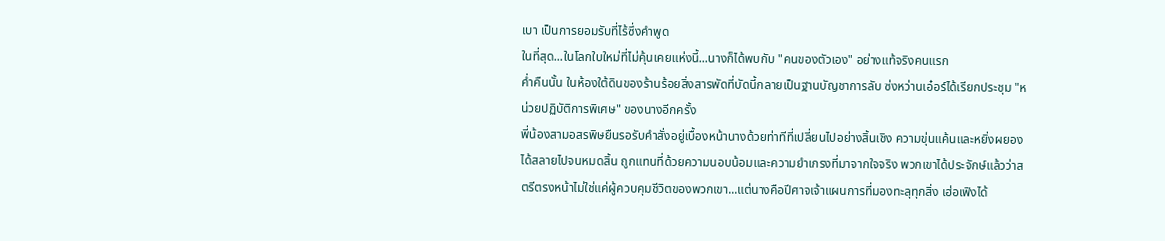เบา เป็นการยอมรับที่ไร้ซึ่งคำพูด
ในที่สุด...ในโลกใบใหม่ที่ไม่คุ้นเคยแห่งนี้...นางก็ได้พบกับ "คนของตัวเอง" อย่างแท้จริงคนแรก
ค่ำคืนนั้น ในห้องใต้ดินของร้านร้อยสิ่งสารพัดที่บัดนี้กลายเป็นฐานบัญชาการลับ ซ่งหว่านเอ๋อร์ได้เรียกประชุม "หน่วยปฏิบัติการพิเศษ" ของนางอีกครั้ง
พี่น้องสามอสรพิษยืนรอรับคำสั่งอยู่เบื้องหน้านางด้วยท่าทีที่เปลี่ยนไปอย่างสิ้นเชิง ความขุ่นแค้นและหยิ่งผยองได้สลายไปจนหมดสิ้น ถูกแทนที่ด้วยความนอบน้อมและความยำเกรงที่มาจากใจจริง พวกเขาได้ประจักษ์แล้วว่าสตรีตรงหน้าไม่ใช่แค่ผู้ควบคุมชีวิตของพวกเขา...แต่นางคือปีศาจเจ้าแผนการที่มองทะลุทุกสิ่ง เฮ่อเฟิงได้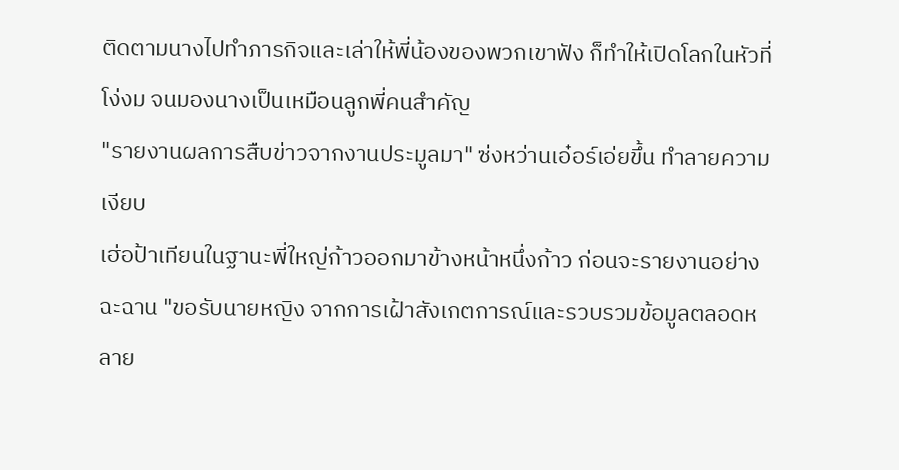ติดตามนางไปทำภารกิจและเล่าให้พี่น้องของพวกเขาฟัง ก็ทำให้เปิดโลกในหัวที่โง่งม จนมองนางเป็นเหมือนลูกพี่คนสำคัญ
"รายงานผลการสืบข่าวจากงานประมูลมา" ซ่งหว่านเอ๋อร์เอ่ยขึ้น ทำลายความเงียบ
เฮ่อป้าเทียนในฐานะพี่ใหญ่ก้าวออกมาข้างหน้าหนึ่งก้าว ก่อนจะรายงานอย่างฉะฉาน "ขอรับนายหญิง จากการเฝ้าสังเกตการณ์และรวบรวมข้อมูลตลอดหลาย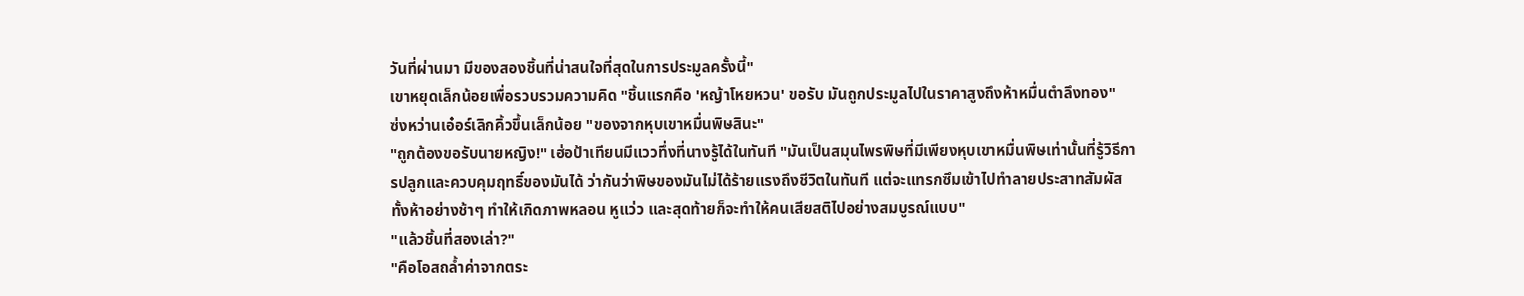วันที่ผ่านมา มีของสองชิ้นที่น่าสนใจที่สุดในการประมูลครั้งนี้"
เขาหยุดเล็กน้อยเพื่อรวบรวมความคิด "ชิ้นแรกคือ 'หญ้าโหยหวน' ขอรับ มันถูกประมูลไปในราคาสูงถึงห้าหมื่นตำลึงทอง"
ซ่งหว่านเอ๋อร์เลิกคิ้วขึ้นเล็กน้อย "ของจากหุบเขาหมื่นพิษสินะ"
"ถูกต้องขอรับนายหญิง!" เฮ่อป้าเทียนมีแววทึ่งที่นางรู้ได้ในทันที "มันเป็นสมุนไพรพิษที่มีเพียงหุบเขาหมื่นพิษเท่านั้นที่รู้วิธีการปลูกและควบคุมฤทธิ์ของมันได้ ว่ากันว่าพิษของมันไม่ได้ร้ายแรงถึงชีวิตในทันที แต่จะแทรกซึมเข้าไปทำลายประสาทสัมผัสทั้งห้าอย่างช้าๆ ทำให้เกิดภาพหลอน หูแว่ว และสุดท้ายก็จะทำให้คนเสียสติไปอย่างสมบูรณ์แบบ"
"แล้วชิ้นที่สองเล่า?"
"คือโอสถล้ำค่าจากตระ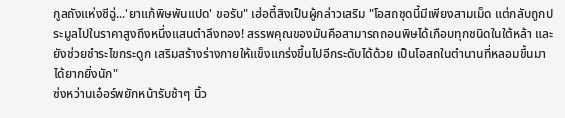กูลถังแห่งซีฉู่...'ยาแก้พิษพันแปด' ขอรับ" เฮ่อตี้สิงเป็นผู้กล่าวเสริม "โอสถชุดนี้มีเพียงสามเม็ด แต่กลับถูกประมูลไปในราคาสูงถึงหนึ่งแสนตำลึงทอง! สรรพคุณของมันคือสามารถถอนพิษได้เกือบทุกชนิดในใต้หล้า และยังช่วยชำระไขกระดูก เสริมสร้างร่างกายให้แข็งแกร่งขึ้นไปอีกระดับได้ด้วย เป็นโอสถในตำนานที่หลอมขึ้นมาได้ยากยิ่งนัก"
ซ่งหว่านเอ๋อร์พยักหน้ารับช้าๆ นิ้ว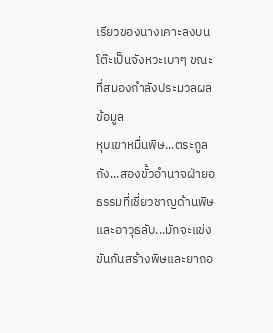เรียวของนางเคาะลงบนโต๊ะเป็นจังหวะเบาๆ ขณะที่สมองกำลังประมวลผลข้อมูล
หุบเขาหมื่นพิษ...ตระกูลถัง...สองขั้วอำนาจฝ่ายอธรรมที่เชี่ยวชาญด้านพิษและอาวุธลับ...มักจะแข่งขันกันสร้างพิษและยาถอ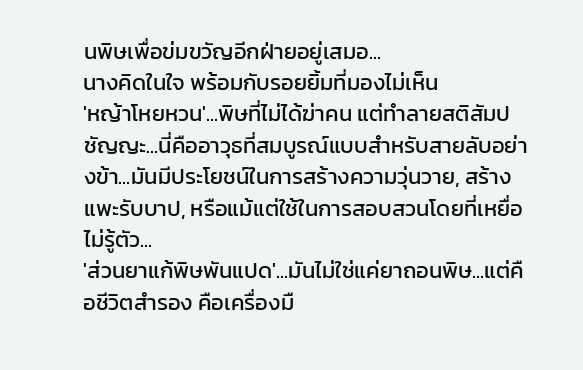นพิษเพื่อข่มขวัญอีกฝ่ายอยู่เสมอ...
นางคิดในใจ พร้อมกับรอยยิ้มที่มองไม่เห็น
'หญ้าโหยหวน'...พิษที่ไม่ได้ฆ่าคน แต่ทำลายสติสัมปชัญญะ...นี่คืออาวุธที่สมบูรณ์แบบสำหรับสายลับอย่างข้า...มันมีประโยชน์ในการสร้างความวุ่นวาย, สร้างแพะรับบาป, หรือแม้แต่ใช้ในการสอบสวนโดยที่เหยื่อไม่รู้ตัว...
'ส่วนยาแก้พิษพันแปด'...มันไม่ใช่แค่ยาถอนพิษ...แต่คือชีวิตสำรอง คือเครื่องมื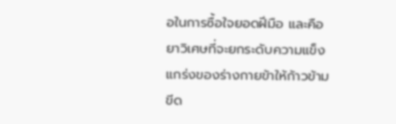อในการซื้อใจยอดฝีมือ และคือยาวิเศษที่จะยกระดับความแข็งแกร่งของร่างกายข้าให้ก้าวข้ามขีด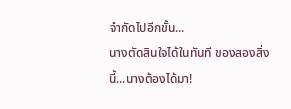จำกัดไปอีกขั้น...
นางตัดสินใจได้ในทันที ของสองสิ่งนี้...นางต้องได้มา!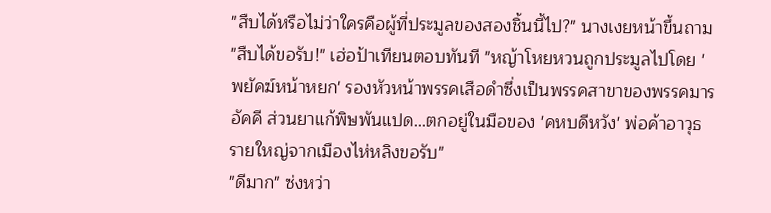"สืบได้หรือไม่ว่าใครคือผู้ที่ประมูลของสองชิ้นนี้ไป?" นางเงยหน้าขึ้นถาม
"สืบได้ขอรับ!" เฮ่อป้าเทียนตอบทันที "หญ้าโหยหวนถูกประมูลไปโดย 'พยัคฆ์หน้าหยก' รองหัวหน้าพรรคเสือดำซึ่งเป็นพรรคสาขาของพรรคมารอัคคี ส่วนยาแก้พิษพันแปด...ตกอยู่ในมือของ 'คหบดีหวัง' พ่อค้าอาวุธรายใหญ่จากเมืองไห่หลิงขอรับ"
"ดีมาก" ซ่งหว่า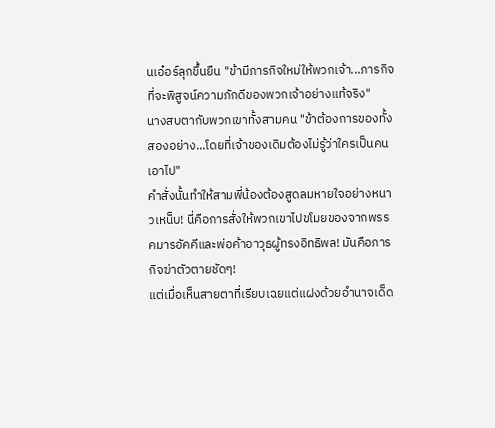นเอ๋อร์ลุกขึ้นยืน "ข้ามีภารกิจใหม่ให้พวกเจ้า...ภารกิจที่จะพิสูจน์ความภักดีของพวกเจ้าอย่างแท้จริง"
นางสบตากับพวกเขาทั้งสามคน "ข้าต้องการของทั้งสองอย่าง...โดยที่เจ้าของเดิมต้องไม่รู้ว่าใครเป็นคนเอาไป"
คำสั่งนั้นทำให้สามพี่น้องต้องสูดลมหายใจอย่างหนาวเหน็บ! นี่คือการสั่งให้พวกเขาไปขโมยของจากพรรคมารอัคคีและพ่อค้าอาวุธผู้ทรงอิทธิพล! มันคือภารกิจฆ่าตัวตายชัดๆ!
แต่เมื่อเห็นสายตาที่เรียบเฉยแต่แฝงด้วยอำนาจเด็ด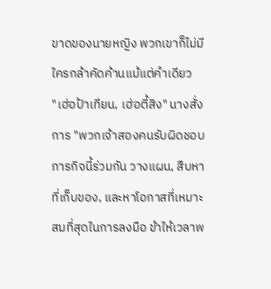ขาดของนายหญิง พวกเขาก็ไม่มีใครกล้าคัดค้านแม้แต่คำเดียว
"เฮ่อป้าเทียน, เฮ่อตี้สิง" นางสั่งการ "พวกเจ้าสองคนรับผิดชอบภารกิจนี้ร่วมกัน วางแผน, สืบหาที่เก็บของ, และหาโอกาสที่เหมาะสมที่สุดในการลงมือ ข้าให้เวลาพ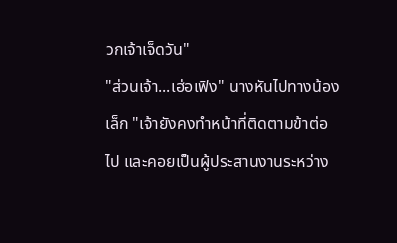วกเจ้าเจ็ดวัน"
"ส่วนเจ้า...เฮ่อเฟิง" นางหันไปทางน้องเล็ก "เจ้ายังคงทำหน้าที่ติดตามข้าต่อไป และคอยเป็นผู้ประสานงานระหว่าง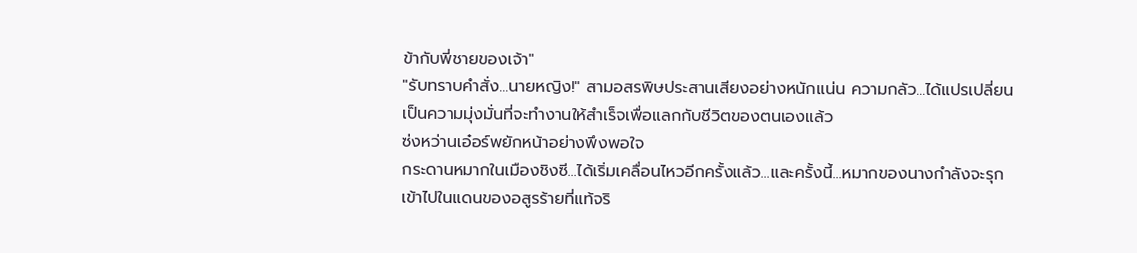ข้ากับพี่ชายของเจ้า"
"รับทราบคำสั่ง...นายหญิง!" สามอสรพิษประสานเสียงอย่างหนักแน่น ความกลัว...ได้แปรเปลี่ยนเป็นความมุ่งมั่นที่จะทำงานให้สำเร็จเพื่อแลกกับชีวิตของตนเองแล้ว
ซ่งหว่านเอ๋อร์พยักหน้าอย่างพึงพอใจ
กระดานหมากในเมืองชิงซี...ได้เริ่มเคลื่อนไหวอีกครั้งแล้ว...และครั้งนี้...หมากของนางกำลังจะรุกเข้าไปในแดนของอสูรร้ายที่แท้จริ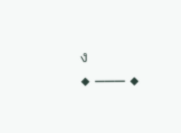ง
◆ ─── ◆